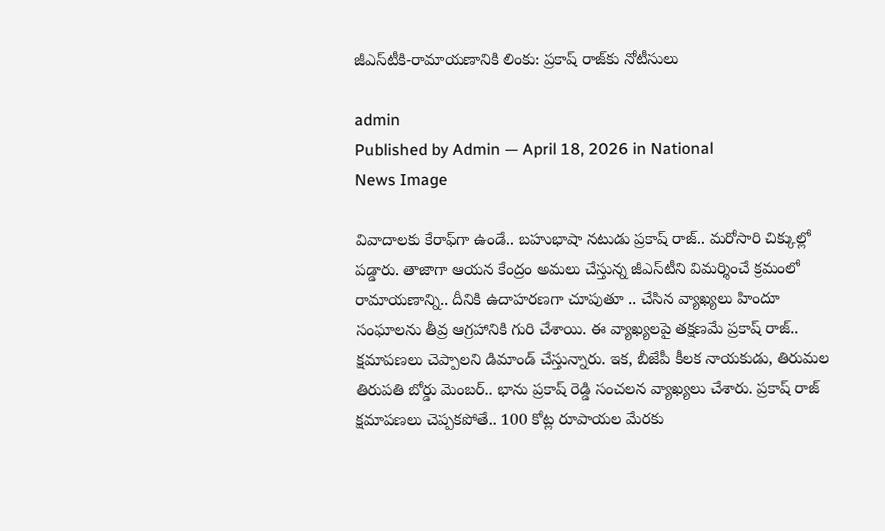జీఎస్‌టీకి-రామాయ‌ణానికి లింకు: ప్ర‌కాష్ రాజ్‌కు నోటీసులు

admin
Published by Admin — April 18, 2026 in National
News Image

వివాదాల‌కు కేరాఫ్‌గా ఉండే.. బ‌హుభాషా న‌టుడు ప్ర‌కాష్ రాజ్‌.. మ‌రోసారి చిక్కుల్లో ప‌డ్డారు. తాజాగా ఆయ‌న కేంద్రం అమ‌లు చేస్తున్న జీఎస్‌టీని విమ‌ర్శించే క్ర‌మంలో రామాయ‌ణాన్ని.. దీనికి ఉదాహ‌ర‌ణగా చూపుతూ .. చేసిన వ్యాఖ్య‌లు హిందూ సంఘాల‌ను తీవ్ర ఆగ్ర‌హానికి గురి చేశాయి. ఈ వ్యాఖ్య‌ల‌పై త‌క్ష‌ణ‌మే ప్ర‌కాష్ రాజ్‌.. క్ష‌మాప‌ణ‌లు చెప్పాల‌ని డిమాండ్ చేస్తున్నారు. ఇక‌, బీజేపీ కీల‌క నాయ‌కుడు, తిరుమ‌ల తిరుప‌తి బోర్డు మెంబ‌ర్‌.. భాను ప్ర‌కాష్ రెడ్డి సంచల‌న వ్యాఖ్య‌లు చేశారు. ప్ర‌కాష్ రాజ్ క్ష‌మాప‌ణ‌లు చెప్ప‌క‌పోతే.. 100 కోట్ల రూపాయ‌ల మేర‌కు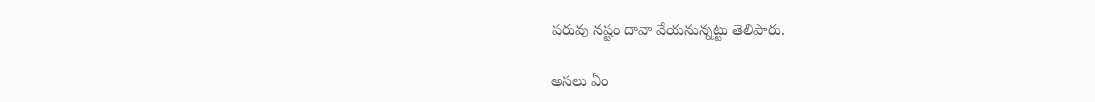ప‌రువు న‌ష్టం దావా వేయ‌నున్న‌ట్టు తెలిపారు.

అస‌లు ఏం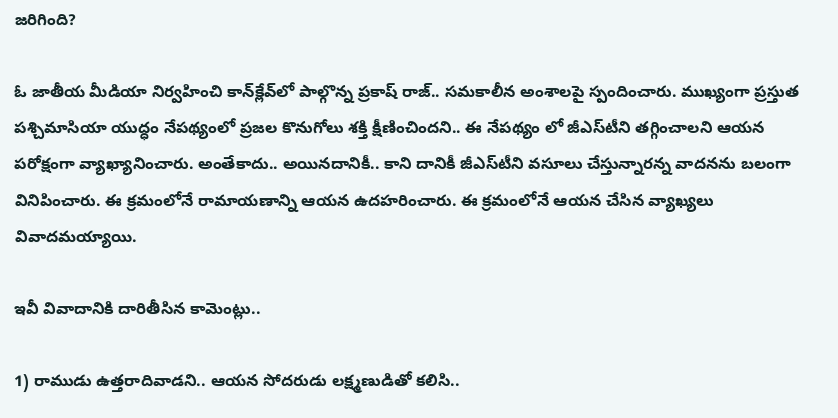జ‌రిగింది?

ఓ జాతీయ మీడియా నిర్వ‌హించి కాన్‌క్లేవ్‌లో పాల్గొన్న ప్ర‌కాష్ రాజ్‌.. స‌మ‌కాలీన అంశాల‌పై స్పందించారు. ముఖ్యంగా ప్ర‌స్తుత ప‌శ్చిమాసియా యుద్ధం నేప‌థ్యంలో ప్ర‌జ‌ల కొనుగోలు శ‌క్తి క్షీణించింద‌ని.. ఈ నేప‌థ్యం లో జీఎస్‌టీని త‌గ్గించాల‌ని ఆయ‌న ప‌రోక్షంగా వ్యాఖ్యానించారు. అంతేకాదు.. అయిన‌దానికీ.. కాని దానికీ జీఎస్‌టీని వ‌సూలు చేస్తున్నార‌న్న వాద‌నను బ‌లంగా వినిపించారు. ఈ క్ర‌మంలోనే రామాయ‌ణాన్ని ఆయ‌న ఉద‌హ‌రించారు. ఈ క్ర‌మంలోనే ఆయ‌న చేసిన వ్యాఖ్య‌లు వివాద‌మ‌య్యాయి.

ఇవీ వివాదానికి దారితీసిన కామెంట్లు..

1) రాముడు ఉత్త‌రాదివాడ‌ని.. ఆయ‌న సోద‌రుడు ల‌క్ష్మణుడితో క‌లిసి..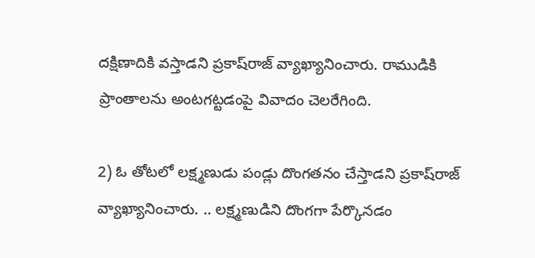ద‌క్షిణాదికి వ‌స్తాడ‌ని ప్ర‌కాష్‌రాజ్ వ్యాఖ్యానించారు. రాముడికి ప్రాంతాల‌ను అంట‌గ‌ట్ట‌డంపై వివాదం చెల‌రేగింది.

2) ఓ తోట‌లో ల‌క్ష్మ‌ణుడు పండ్లు దొంగ‌త‌నం చేస్తాడ‌ని ప్ర‌కాష్‌రాజ్ వ్యాఖ్యానించారు. .. ల‌క్ష్మ‌ణుడిని దొంగ‌గా పేర్కొన‌డం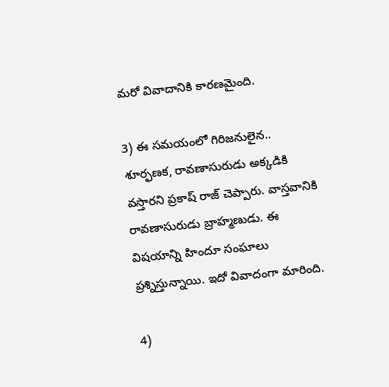మ‌రో వివాదానికి కార‌ణ‌మైంది.

3) ఈ స‌మ‌యంలో గిరిజ‌నులైన‌.. శూర్ఫ‌ణ‌క‌, రావ‌ణాసురుడు అక్క‌డికి వ‌స్తార‌ని ప్ర‌కాష్ రాజ్ చెప్పారు. వాస్త‌వానికి రావ‌ణాసురుడు బ్రాహ్మ‌ణుడు. ఈ విష‌యాన్ని హిందూ సంఘాలు ప్ర‌శ్నిస్తున్నాయి. ఇదో వివాదంగా మారింది.

4)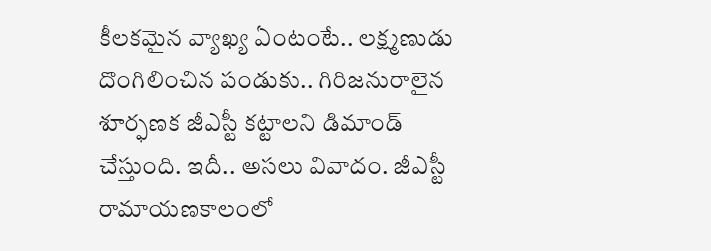కీల‌క‌మైన వ్యాఖ్య ఏంటంటే.. ల‌క్ష్మ‌ణుడు దొంగిలించిన పండుకు.. గిరిజ‌నురాలైన‌ శూర్ఫ‌ణ‌క జీఎస్టీ క‌ట్టాల‌ని డిమాండ్ చేస్తుంది. ఇదీ.. అస‌లు వివాదం. జీఎస్టీ రామాయ‌ణ‌కాలంలో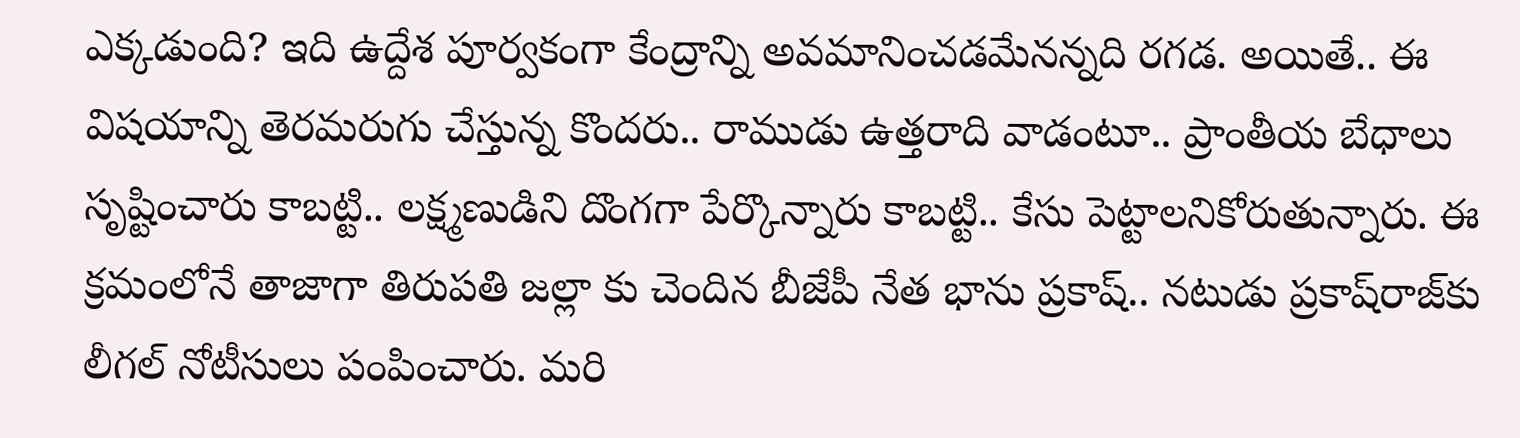ఎక్క‌డుంది? ఇది ఉద్దేశ పూర్వ‌కంగా కేంద్రాన్ని అవ‌మానించ‌డ‌మేన‌న్న‌ది ర‌గ‌డ. అయితే.. ఈ విష‌యాన్ని తెర‌మ‌రుగు చేస్తున్న కొంద‌రు.. రాముడు ఉత్త‌రాది వాడంటూ.. ప్రాంతీయ బేధాలు సృష్టించారు కాబ‌ట్టి.. ల‌క్ష్మ‌ణుడిని దొంగ‌గా పేర్కొన్నారు కాబ‌ట్టి.. కేసు పెట్టాల‌నికోరుతున్నారు. ఈ క్ర‌మంలోనే తాజాగా తిరుప‌తి జ‌ల్లా కు చెందిన బీజేపీ నేత భాను ప్ర‌కాష్‌.. న‌టుడు ప్ర‌కాష్‌రాజ్‌కు లీగల్ నోటీసులు పంపించారు. మ‌రి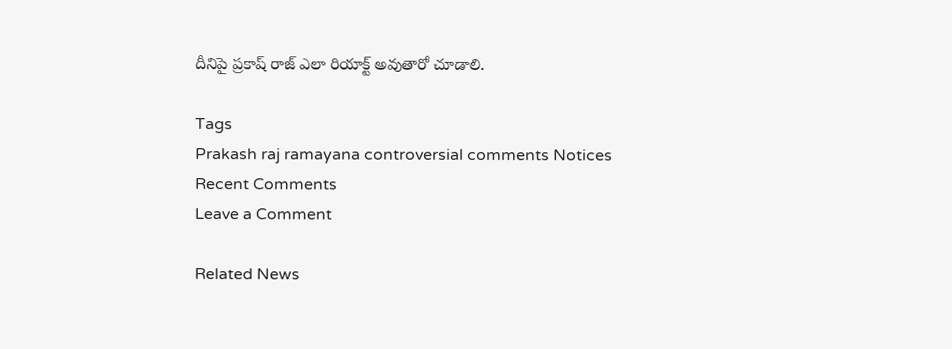దీనిపై ప్ర‌కాష్ రాజ్ ఎలా రియాక్ట్ అవుతారో చూడాలి.

Tags
Prakash raj ramayana controversial comments Notices
Recent Comments
Leave a Comment

Related News